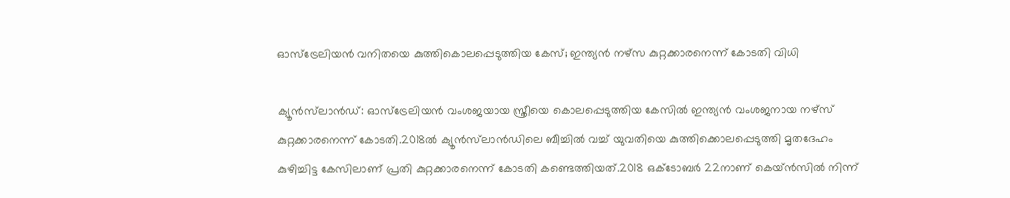ഓസ്‌ട്രേലിയന്‍ വനിതയെ കുത്തികൊലപ്പെടുത്തിയ കേസ്; ഇന്ത്യന്‍ നഴ്‌സ കുറ്റക്കാരനെന്ന് കോടതി വിധി

ക്യൂന്‍സ്‌ലാന്‍ഡ്: ഓസ്‌ട്രേലിയന്‍ വംശജയായ സ്ത്രീയെ കൊലപ്പെടുത്തിയ കേസില്‍ ഇന്ത്യന്‍ വംശജനായ നഴ്‌സ് കുറ്റക്കാരനെന്ന് കോടതി.2018ല്‍ ക്യൂന്‍സ്‌ലാന്‍ഡിലെ ബീച്ചില്‍ വച്ച് യുവതിയെ കുത്തിക്കൊലപ്പെടുത്തി മൃതദേഹം കുഴിച്ചിട്ട കേസിലാണ് പ്രതി കുറ്റക്കാരനെന്ന് കോടതി കണ്ടെത്തിയത്.2018 ഒക്ടോബര്‍ 22നാണ് കെയ്ന്‍സില്‍ നിന്ന്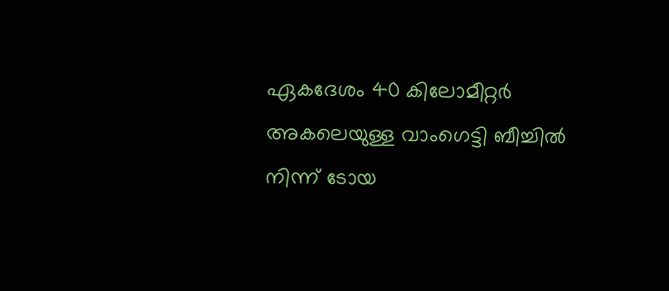ഏകദേശം 40 കിലോമീറ്റര്‍ അകലെയുള്ള വാംഗെട്ടി ബീച്ചില്‍ നിന്ന് ടോയ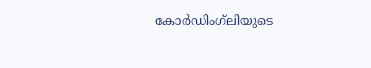കോര്‍ഡിംഗ്‌ലിയുടെ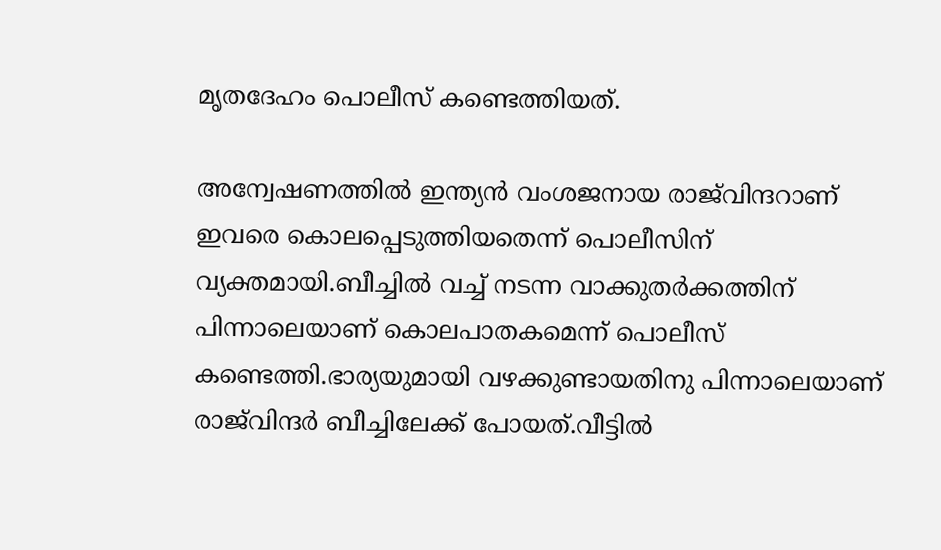മൃതദേഹം പൊലീസ് കണ്ടെത്തിയത്.

അന്വേഷണത്തില്‍ ഇന്ത്യന്‍ വംശജനായ രാജ്‌വിന്ദറാണ് ഇവരെ കൊലപ്പെടുത്തിയതെന്ന് പൊലീസിന് വ്യക്തമായി.ബീച്ചില്‍ വച്ച് നടന്ന വാക്കുതര്‍ക്കത്തിന് പിന്നാലെയാണ് കൊലപാതകമെന്ന് പൊലീസ് കണ്ടെത്തി.ഭാര്യയുമായി വഴക്കുണ്ടായതിനു പിന്നാലെയാണ് രാജ്‌വിന്ദര്‍ ബീച്ചിലേക്ക് പോയത്.വീട്ടില്‍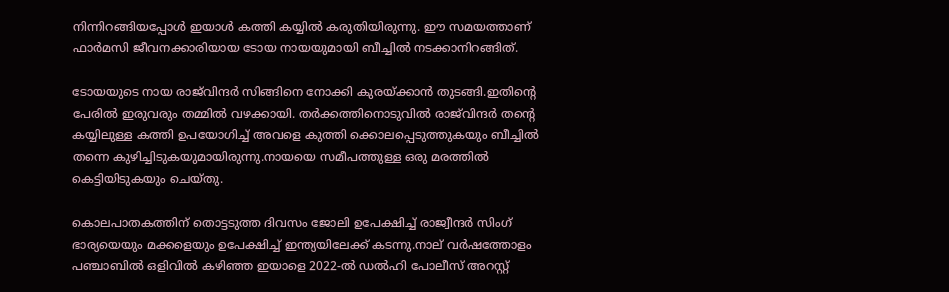നിന്നിറങ്ങിയപ്പോള്‍ ഇയാള്‍ കത്തി കയ്യില്‍ കരുതിയിരുന്നു. ഈ സമയത്താണ് ഫാര്‍മസി ജീവനക്കാരിയായ ടോയ നായയുമായി ബീച്ചില്‍ നടക്കാനിറങ്ങിത്.

ടോയയുടെ നായ രാജ്‌വിന്ദര്‍ സിങ്ങിനെ നോക്കി കുരയ്ക്കാന്‍ തുടങ്ങി.ഇതിന്റെ പേരില്‍ ഇരുവരും തമ്മില്‍ വഴക്കായി. തര്‍ക്കത്തിനൊടുവില്‍ രാജ്‌വിന്ദര്‍ തന്റെ കയ്യിലുള്ള കത്തി ഉപയോഗിച്ച് അവളെ കുത്തി ക്കൊലപ്പെടുത്തുകയും ബീച്ചില്‍ തന്നെ കുഴിച്ചിടുകയുമായിരുന്നു.നായയെ സമീപത്തുള്ള ഒരു മരത്തില്‍ കെട്ടിയിടുകയും ചെയ്തു.

കൊലപാതകത്തിന് തൊട്ടടുത്ത ദിവസം ജോലി ഉപേക്ഷിച്ച് രാജ്വീന്ദര്‍ സിംഗ് ഭാര്യയെയും മക്കളെയും ഉപേക്ഷിച്ച് ഇന്ത്യയിലേക്ക് കടന്നു.നാല് വര്‍ഷത്തോളം പഞ്ചാബില്‍ ഒളിവില്‍ കഴിഞ്ഞ ഇയാളെ 2022-ല്‍ ഡല്‍ഹി പോലീസ് അറസ്റ്റ്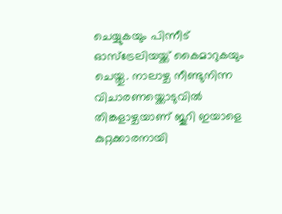ചെയ്യുകയും പിന്നീട് ഓസ്ട്രേലിയയ്ക്ക് കൈമാറുകയും ചെയ്തു. നാലാഴ്ച നീണ്ടുനിന്ന വിചാരണയ്ക്കൊടുവില്‍ തിങ്കളാഴ്ചയാണ് ജൂറി ഇയാളെ കുറ്റക്കാരനായി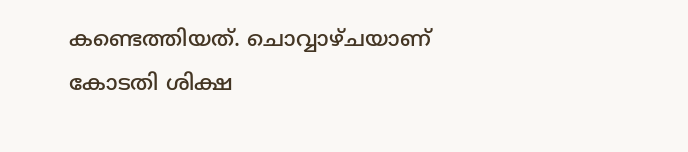കണ്ടെത്തിയത്. ചൊവ്വാഴ്ചയാണ് കോടതി ശിക്ഷ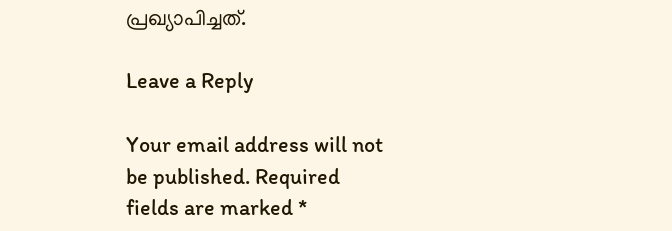പ്രഖ്യാപിച്ചത്.

Leave a Reply

Your email address will not be published. Required fields are marked *